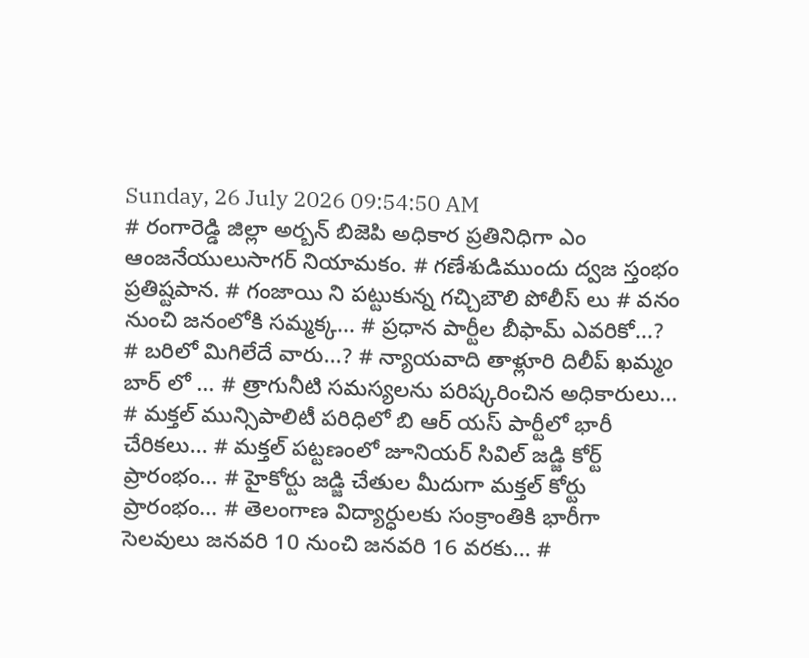Sunday, 26 July 2026 09:54:50 AM
# రంగారెడ్డి జిల్లా అర్బన్ బిజెపి అధికార ప్రతినిధిగా ఎం ఆంజనేయులుసాగర్ నియామకం. # గణేశుడిముందు ద్వజ స్తంభం ప్రతిష్టపాన. # గంజాయి ని పట్టుకున్న గచ్చిబౌలి పోలీస్ లు # వనం నుంచి జనంలోకి సమ్మక్క... # ప్రధాన పార్టీల బీఫామ్ ఎవరికో...? # బరిలో మిగిలేదే వారు...? # న్యాయవాది తాళ్లూరి దిలీప్ ఖమ్మం బార్ లో ... # త్రాగునీటి సమస్యలను పరిష్కరించిన అధికారులు... # మక్తల్ మున్సిపాలిటీ పరిధిలో బి ఆర్ యస్ పార్టీలో భారీ చేరికలు... # మక్తల్ పట్టణంలో జూనియర్ సివిల్ జడ్జి కోర్ట్ ప్రారంభం... # హైకోర్టు జడ్జి చేతుల మీదుగా మక్తల్ కోర్టు ప్రారంభం... # తెలంగాణ విద్యార్ధులకు సంక్రాంతికి భారీగా సెలవులు జనవరి 10 నుంచి జనవరి 16 వరకు... #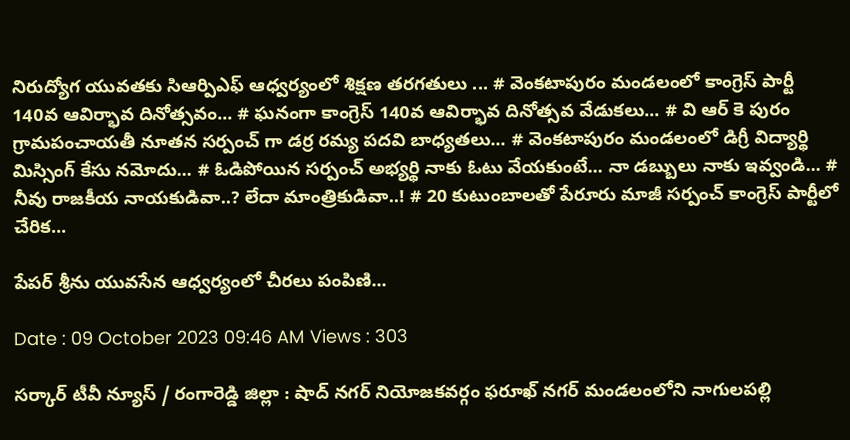నిరుద్యోగ యువతకు సిఆర్పిఎఫ్ ఆధ్వర్యంలో శిక్షణ తరగతులు ... # వెంకటాపురం మండలంలో కాంగ్రెస్ పార్టీ 140వ ఆవిర్భావ దినోత్సవం... # ఘనంగా కాంగ్రెస్ 140వ ఆవిర్భావ దినోత్సవ వేడుకలు... # వి ఆర్ కె పురం గ్రామపంచాయతీ నూతన సర్పంచ్ గా డర్ర రమ్య పదవి బాధ్యతలు... # వెంకటాపురం మండలంలో డిగ్రీ విద్యార్థి మిస్సింగ్ కేసు నమోదు... # ఓడిపోయిన సర్పంచ్ అభ్యర్థి నాకు ఓటు వేయకుంటే... నా డబ్బులు నాకు ఇవ్వండి... # నీవు రాజకీయ నాయకుడివా..? లేదా మాంత్రికుడివా..! # 20 కుటుంబాలతో పేరూరు మాజీ సర్పంచ్ కాంగ్రెస్ పార్టీలో చేరిక...

పేపర్ శ్రీను యువసేన ఆధ్వర్యంలో చీరలు పంపిణి...

Date : 09 October 2023 09:46 AM Views : 303

సర్కార్ టీవీ న్యూస్ / రంగారెడ్డి జిల్లా : షాద్ నగర్ నియోజకవర్గం ఫరూఖ్ నగర్ మండలంలోని నాగులపల్లి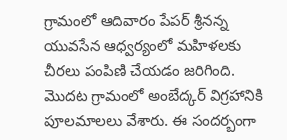గ్రామంలో ఆదివారం పేపర్ శ్రీనన్న యువసేన ఆధ్వర్యంలో మహిళలకు చీరలు పంపిణి చేయడం జరిగింది. మొదట గ్రామంలో అంబేద్కర్ విగ్రహానికి పూలమాలలు వేశారు. ఈ సందర్బంగా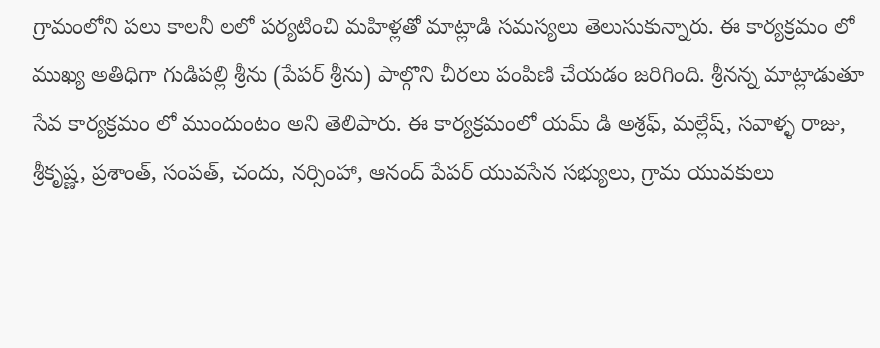గ్రామంలోని పలు కాలనీ లలో పర్యటించి మహిళ్లతో మాట్లాడి సమస్యలు తెలుసుకున్నారు. ఈ కార్యక్రమం లో ముఖ్య అతిధిగా గుడిపల్లి శ్రీను (పేపర్ శ్రీను) పాల్గొని చీరలు పంపిణి చేయడం జరిగింది. శ్రీనన్న మాట్లాడుతూ సేవ కార్యక్రమం లో ముందుంటం అని తెలిపారు. ఈ కార్యక్రమంలో యమ్ డి అశ్రఫ్, మల్లేష్, సవాళ్ళ రాజు, శ్రీకృష్ణ, ప్రశాంత్, సంపత్, చందు, నర్సింహా, ఆనంద్ పేపర్ యువసేన సభ్యులు, గ్రామ యువకులు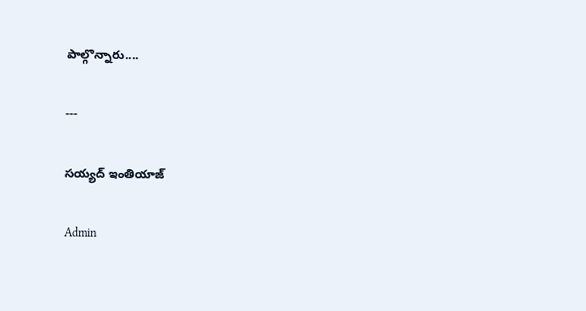పాల్గొన్నారు....

---

సయ్యద్ ఇంతియాజ్

Admin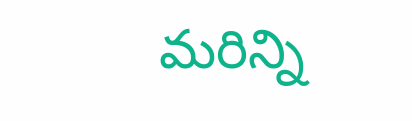మరిన్ని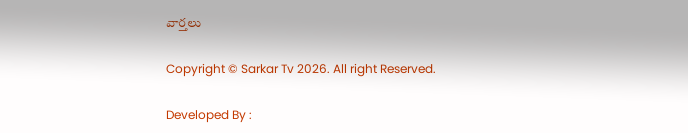వార్తలు

Copyright © Sarkar Tv 2026. All right Reserved.

Developed By :